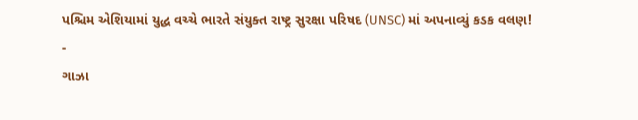પશ્ચિમ એશિયામાં યુદ્ધ વચ્ચે ભારતે સંયુક્ત રાષ્ટ્ર સુરક્ષા પરિષદ (UNSC) માં અપનાવ્યું કડક વલણ!
-
ગાઝા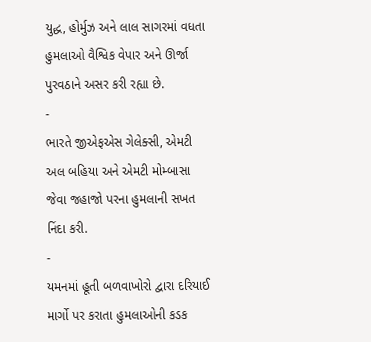યુદ્ધ, હોર્મુઝ અને લાલ સાગરમાં વધતા હુમલાઓ વૈશ્વિક વેપાર અને ઊર્જા પુરવઠાને અસર કરી રહ્યા છે.
-
ભારતે જીએફએસ ગેલેક્સી, એમટી અલ બહિયા અને એમટી મોમ્બાસા જેવા જહાજો પરના હુમલાની સખત નિંદા કરી.
-
યમનમાં હૂતી બળવાખોરો દ્વારા દરિયાઈ માર્ગો પર કરાતા હુમલાઓની કડક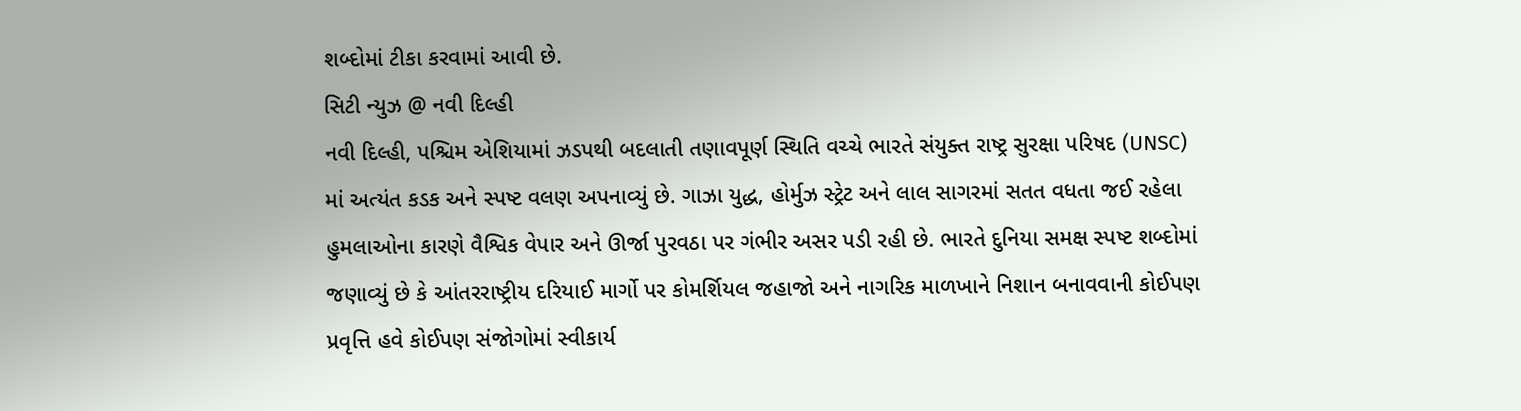શબ્દોમાં ટીકા કરવામાં આવી છે.
સિટી ન્યુઝ @ નવી દિલ્હી
નવી દિલ્હી, પશ્ચિમ એશિયામાં ઝડપથી બદલાતી તણાવપૂર્ણ સ્થિતિ વચ્ચે ભારતે સંયુક્ત રાષ્ટ્ર સુરક્ષા પરિષદ (UNSC) માં અત્યંત કડક અને સ્પષ્ટ વલણ અપનાવ્યું છે. ગાઝા યુદ્ધ, હોર્મુઝ સ્ટ્રેટ અને લાલ સાગરમાં સતત વધતા જઈ રહેલા હુમલાઓના કારણે વૈશ્વિક વેપાર અને ઊર્જા પુરવઠા પર ગંભીર અસર પડી રહી છે. ભારતે દુનિયા સમક્ષ સ્પષ્ટ શબ્દોમાં જણાવ્યું છે કે આંતરરાષ્ટ્રીય દરિયાઈ માર્ગો પર કોમર્શિયલ જહાજો અને નાગરિક માળખાને નિશાન બનાવવાની કોઈપણ પ્રવૃત્તિ હવે કોઈપણ સંજોગોમાં સ્વીકાર્ય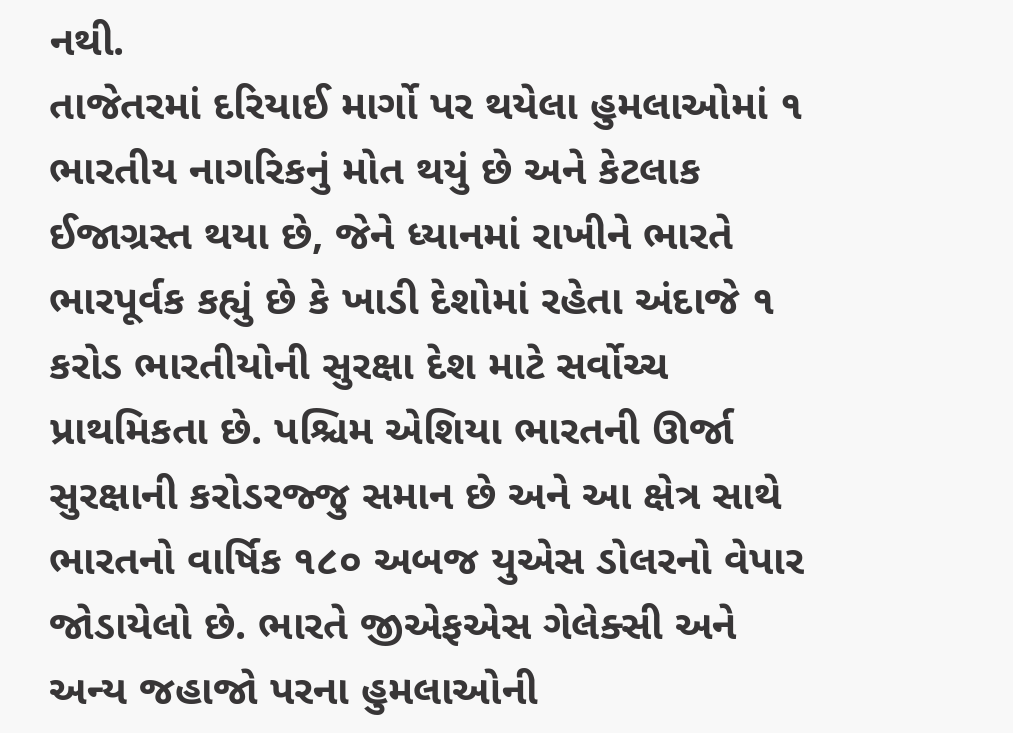નથી.
તાજેતરમાં દરિયાઈ માર્ગો પર થયેલા હુમલાઓમાં ૧ ભારતીય નાગરિકનું મોત થયું છે અને કેટલાક ઈજાગ્રસ્ત થયા છે, જેને ધ્યાનમાં રાખીને ભારતે ભારપૂર્વક કહ્યું છે કે ખાડી દેશોમાં રહેતા અંદાજે ૧ કરોડ ભારતીયોની સુરક્ષા દેશ માટે સર્વોચ્ચ પ્રાથમિકતા છે. પશ્ચિમ એશિયા ભારતની ઊર્જા સુરક્ષાની કરોડરજ્જુ સમાન છે અને આ ક્ષેત્ર સાથે ભારતનો વાર્ષિક ૧૮૦ અબજ યુએસ ડોલરનો વેપાર જોડાયેલો છે. ભારતે જીએફએસ ગેલેક્સી અને અન્ય જહાજો પરના હુમલાઓની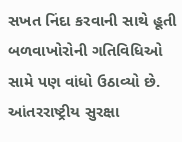સખત નિંદા કરવાની સાથે હૂતી બળવાખોરોની ગતિવિધિઓ સામે પણ વાંધો ઉઠાવ્યો છે.
આંતરરાષ્ટ્રીય સુરક્ષા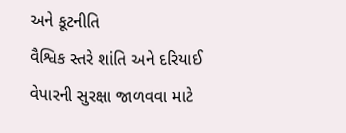અને કૂટનીતિ
વૈશ્વિક સ્તરે શાંતિ અને દરિયાઈ વેપારની સુરક્ષા જાળવવા માટે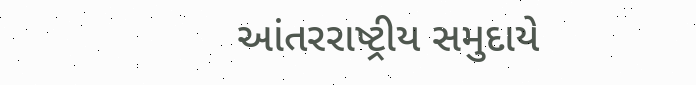આંતરરાષ્ટ્રીય સમુદાયે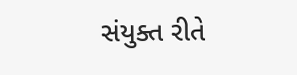સંયુક્ત રીતે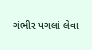ગંભીર પગલાં લેવા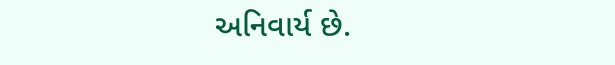અનિવાર્ય છે.